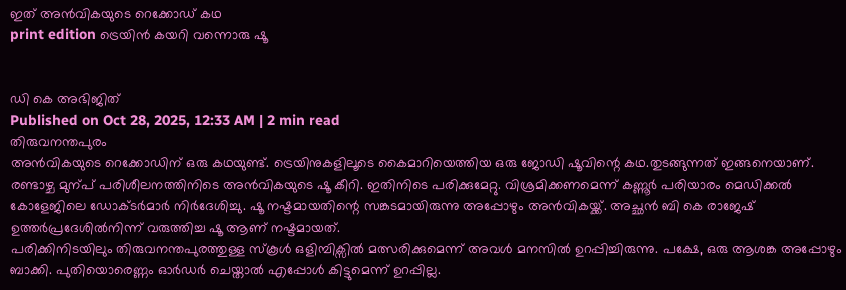ഇത് അൻവികയുടെ റെക്കോഡ് കഥ
print edition ട്രെയിൻ കയറി വന്നൊരു ഷൂ


ഡി കെ അഭിജിത്
Published on Oct 28, 2025, 12:33 AM | 2 min read
തിരുവനന്തപുരം
അൻവികയുടെ റെക്കോഡിന് ഒരു കഥയുണ്ട്. ട്രെയിനുകളിലൂടെ കൈമാറിയെത്തിയ ഒരു ജോഡി ഷൂവിന്റെ കഥ.തുടങ്ങുന്നത് ഇങ്ങനെയാണ്.
രണ്ടാഴ്ച മുന്പ് പരിശീലനത്തിനിടെ അൻവികയുടെ ഷൂ കീറി. ഇതിനിടെ പരിക്കുമേറ്റു. വിശ്രമിക്കണമെന്ന് കണ്ണൂർ പരിയാരം മെഡിക്കൽ കോളേജിലെ ഡോക്ടർമാർ നിർദേശിച്ചു. ഷൂ നഷ്ടമായതിന്റെ സങ്കടമായിരുന്നു അപ്പോഴും അൻവികയ്ക്ക്. അച്ഛൻ ബി കെ രാജേഷ് ഉത്തർപ്രദേശിൽനിന്ന് വരുത്തിച്ച ഷൂ ആണ് നഷ്ടമായത്.
പരിക്കിനിടയിലും തിരുവനന്തപുരത്തുള്ള സ്കൂൾ ഒളിമ്പിക്സിൽ മത്സരിക്കുമെന്ന് അവൾ മനസിൽ ഉറപ്പിച്ചിരുന്നു. പക്ഷേ, ഒരു ആശങ്ക അപ്പോഴും ബാക്കി. പുതിയൊരെണ്ണം ഓർഡർ ചെയ്താൽ എപ്പോൾ കിട്ടുമെന്ന് ഉറപ്പില്ല.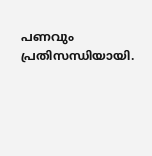പണവും പ്രതിസന്ധിയായി.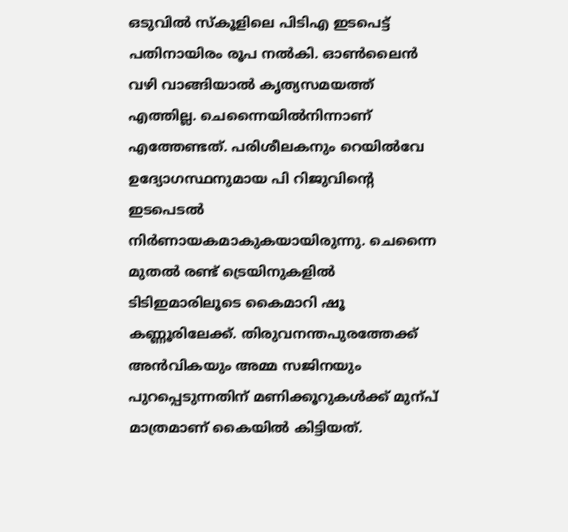ഒടുവിൽ സ്കൂളിലെ പിടിഎ ഇടപെട്ട് പതിനായിരം രൂപ നൽകി. ഓൺലൈൻ വഴി വാങ്ങിയാൽ കൃത്യസമയത്ത് എത്തില്ല. ചെന്നൈയിൽനിന്നാണ് എത്തേണ്ടത്. പരിശീലകനും റെയിൽവേ ഉദ്യോഗസ്ഥനുമായ പി റിജുവിന്റെ ഇടപെടൽ നിർണായകമാകുകയായിരുന്നു. ചെന്നൈ മുതൽ രണ്ട് ട്രെയിനുകളിൽ ടിടിഇമാരിലൂടെ കൈമാറി ഷൂ കണ്ണൂരിലേക്ക്. തിരുവനന്തപുരത്തേക്ക് അൻവികയും അമ്മ സജിനയും പുറപ്പെടുന്നതിന് മണിക്കൂറുകൾക്ക് മുന്പ് മാത്രമാണ് കൈയിൽ കിട്ടിയത്.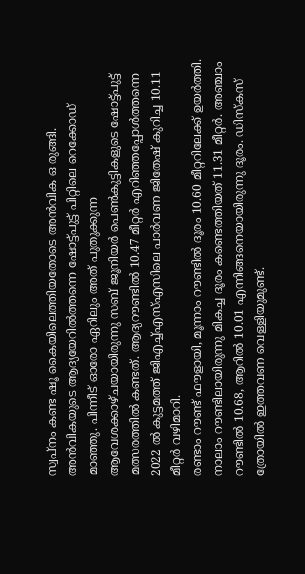സ്വപ്നം കണ്ട ഷൂ കൈയിലെത്തിയതോടെ അൻവിക ഒ രുങ്ങി.
അൻവികയുടെ ആദ്യയേറിൽത്തന്നെ ഷോട്ട്പുട്ട് പിറ്റിലെ റെക്കോഡ് മാഞ്ഞു. പിന്നീട് ഓരോ ഏറിലും അത് പുതുക്കുന്ന ആവേശക്കാഴ്ചയായിരുന്നു സബ് ജൂനിയർ പെൺകുട്ടികളുടെ ഷോട്ട്പുട്ട് മത്സരത്തിൽ കണ്ടത്. ആദ്യറൗണ്ടിൽ 10.47 മീറ്റർ എറിഞ്ഞപ്പോൾത്തന്നെ 2022 ൽ കുട്ടമത്ത് ജിഎച്ച്എസ്എസിലെ പാർവണ ജിതേഷ് കുറിച്ച 10.11 മീറ്റർ വഴിമാറി.
രണ്ടാം റൗണ്ട് ഫൗളായി, മൂന്നാം റൗണ്ടിൽ ദൂരം 10.60 മീറ്ററിലേക്ക് ഉയർത്തി. നാലാം റൗണ്ടിലായിരുന്നു മികച്ച ദൂരം കണ്ടെത്തിയത് 11.31 മീറ്റർ. അഞ്ചാം റൗണ്ടിൽ 10.68, ആറിൽ 10.01 എന്നിങ്ങനെയായിരുന്നു ദൂരം. ഡിസ്കസ് ത്രോയിൽ ഇത്തവണ വെള്ളിയുമുണ്ട്.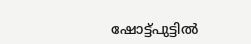ഷോട്ട്പുട്ടിൽ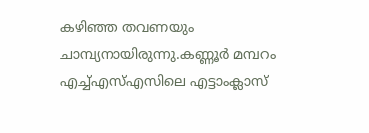കഴിഞ്ഞ തവണയും ചാമ്പ്യനായിരുന്നു.കണ്ണൂർ മമ്പറം എച്ച്എസ്എസിലെ എട്ടാംക്ലാസ്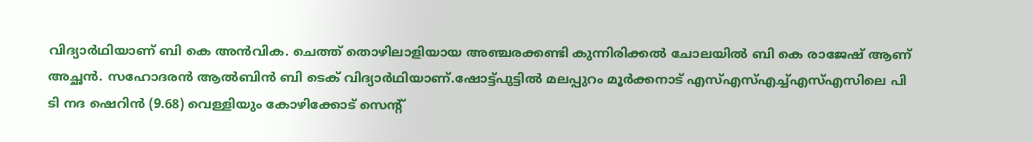വിദ്യാർഥിയാണ് ബി കെ അൻവിക. ചെത്ത് തൊഴിലാളിയായ അഞ്ചരക്കണ്ടി കുന്നിരിക്കൽ ചോലയിൽ ബി കെ രാജേഷ് ആണ് അച്ഛൻ. സഹോദരൻ ആൽബിൻ ബി ടെക് വിദ്യാർഥിയാണ്.ഷോട്ട്പുട്ടിൽ മലപ്പുറം മൂർക്കനാട് എസ്എസ്എച്ച്എസ്എസിലെ പി ടി നദ ഷെറിൻ (9.68) വെള്ളിയും കോഴിക്കോട് സെന്റ്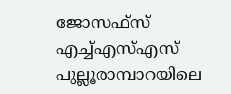ജോസഫ്സ് എച്ച്എസ്എസ് പുല്ലൂരാമ്പാറയിലെ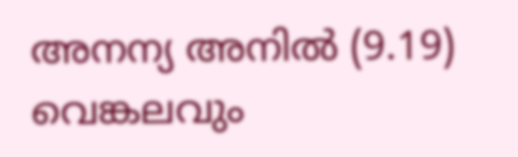അനന്യ അനിൽ (9.19) വെങ്കലവും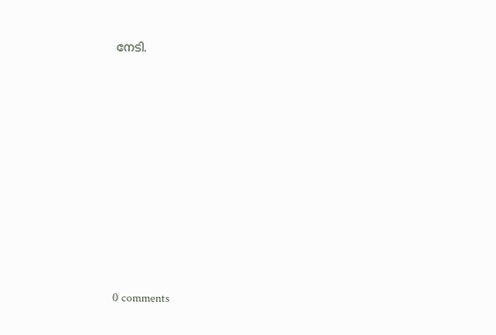നേടി.










0 comments